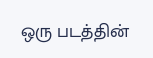ஒரு படத்தின்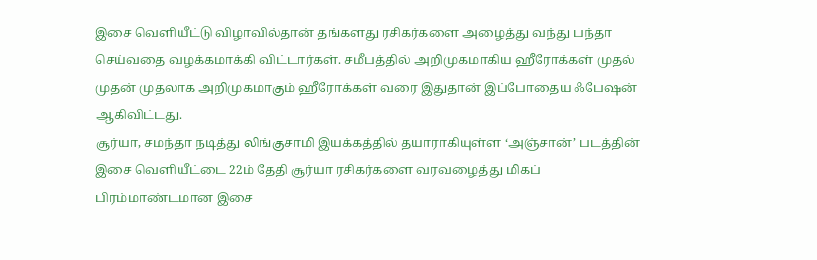இசை வெளியீட்டு விழாவில்தான் தங்களது ரசிகர்களை அழைத்து வந்து பந்தா செய்வதை வழக்கமாக்கி விட்டார்கள். சமீபத்தில் அறிமுகமாகிய ஹீரோக்கள் முதல் முதன் முதலாக அறிமுகமாகும் ஹீரோக்கள் வரை இதுதான் இப்போதைய ஃபேஷன் ஆகிவிட்டது.
சூர்யா, சமந்தா நடித்து லிங்குசாமி இயக்கத்தில் தயாராகியுள்ள ‘அஞ்சான்’ படத்தின் இசை வெளியீட்டை 22ம் தேதி சூர்யா ரசிகர்களை வரவழைத்து மிகப் பிரம்மாண்டமான இசை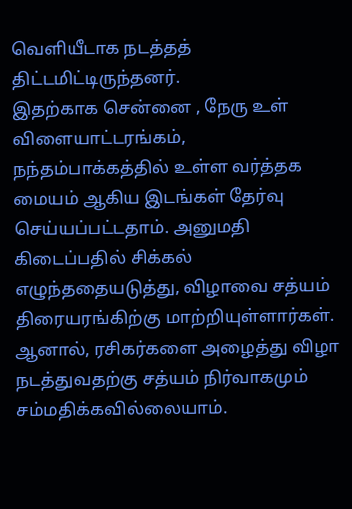வெளியீடாக நடத்தத் திட்டமிட்டிருந்தனர்.
இதற்காக சென்னை , நேரு உள் விளையாட்டரங்கம், நந்தம்பாக்கத்தில் உள்ள வர்த்தக மையம் ஆகிய இடங்கள் தேர்வு செய்யப்பட்டதாம். அனுமதி கிடைப்பதில் சிக்கல் எழுந்ததையடுத்து, விழாவை சத்யம் திரையரங்கிற்கு மாற்றியுள்ளார்கள். ஆனால், ரசிகர்களை அழைத்து விழா நடத்துவதற்கு சத்யம் நிர்வாகமும் சம்மதிக்கவில்லையாம்.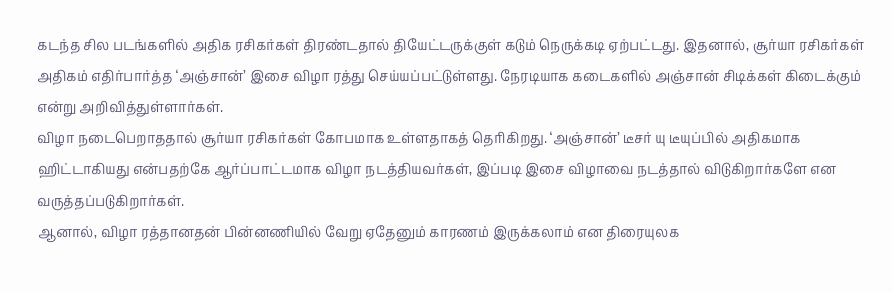கடந்த சில படங்களில் அதிக ரசிகர்கள் திரண்டதால் தியேட்டருக்குள் கடும் நெருக்கடி ஏற்பட்டது. இதனால், சூர்யா ரசிகர்கள் அதிகம் எதிர்பார்த்த ‘அஞ்சான்’ இசை விழா ரத்து செய்யப்பட்டுள்ளது. நேரடியாக கடைகளில் அஞ்சான் சிடிக்கள் கிடைக்கும் என்று அறிவித்துள்ளார்கள்.
விழா நடைபெறாததால் சூர்யா ரசிகர்கள் கோபமாக உள்ளதாகத் தெரிகிறது. ‘அஞ்சான்’ டீசர் யு டீயுப்பில் அதிகமாக ஹிட்டாகியது என்பதற்கே ஆர்ப்பாட்டமாக விழா நடத்தியவர்கள், இப்படி இசை விழாவை நடத்தால் விடுகிறார்களே என வருத்தப்படுகிறார்கள்.
ஆனால், விழா ரத்தானதன் பின்னணியில் வேறு ஏதேனும் காரணம் இருக்கலாம் என திரையுலக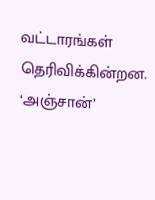வட்டாரங்கள் தெரிவிக்கின்றன.
‘அஞ்சான்’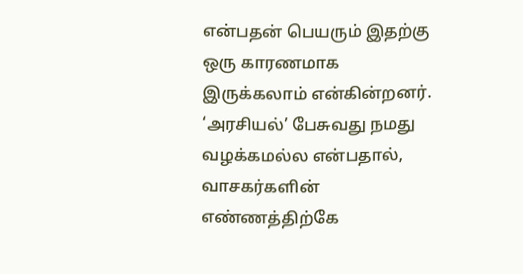என்பதன் பெயரும் இதற்கு ஒரு காரணமாக இருக்கலாம் என்கின்றனர்.
‘அரசியல்’ பேசுவது நமது வழக்கமல்ல என்பதால், வாசகர்களின் எண்ணத்திற்கே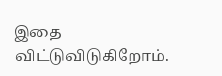இதை விட்டுவிடுகிறோம்.